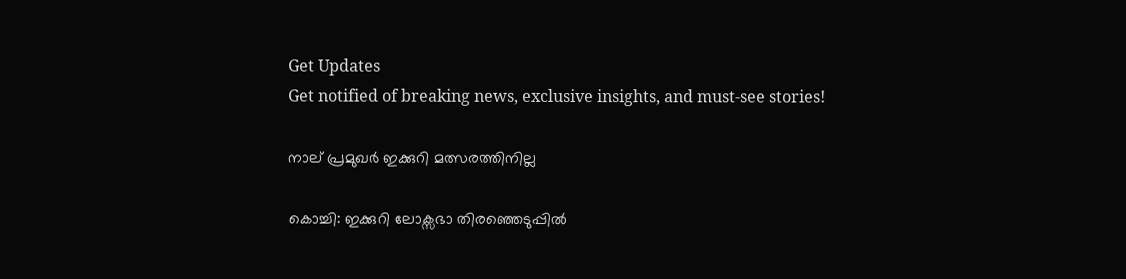Get Updates
Get notified of breaking news, exclusive insights, and must-see stories!

നാല് പ്രമുഖര്‍ ഇക്കുറി മത്സരത്തിനില്ല

കൊച്ചി: ഇക്കുറി ലോക്സഭാ തിരഞ്ഞെടുപ്പില്‍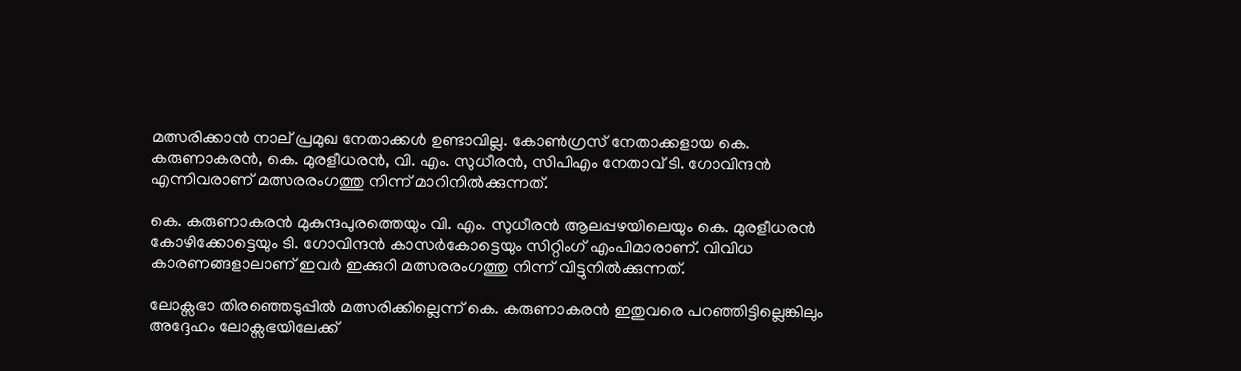മത്സരിക്കാന്‍ നാല് പ്രമുഖ നേതാക്കള്‍ ഉണ്ടാവില്ല. കോണ്‍ഗ്രസ് നേതാക്കളായ കെ. കരുണാകരന്‍, കെ. മുരളീധരന്‍, വി. എം. സുധീരന്‍, സിപിഎം നേതാവ് ടി. ഗോവിന്ദന്‍ എന്നിവരാണ് മത്സരരംഗത്തു നിന്ന് മാറിനില്‍ക്കുന്നത്.

കെ. കരുണാകരന്‍ മുകുന്ദപുരത്തെയും വി. എം. സുധീരന്‍ ആലപ്പഴയിലെയും കെ. മുരളീധരന്‍ കോഴിക്കോട്ടെയും ടി. ഗോവിന്ദന്‍ കാസര്‍കോട്ടെയും സിറ്റിംഗ് എംപിമാരാണ്. വിവിധ കാരണങ്ങളാലാണ് ഇവര്‍ ഇക്കുറി മത്സരരംഗത്തു നിന്ന് വിട്ടുനില്‍ക്കുന്നത്.

ലോക്സഭാ തിരഞ്ഞെടുപ്പില്‍ മത്സരിക്കില്ലെന്ന് കെ. കരുണാകരന്‍ ഇതുവരെ പറഞ്ഞിട്ടില്ലെങ്കിലും അദ്ദേഹം ലോക്സഭയിലേക്ക്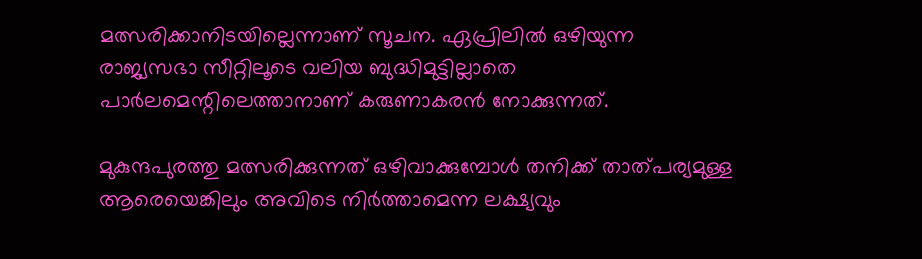മത്സരിക്കാനിടയില്ലെന്നാണ് സൂചന. ഏപ്രിലില്‍ ഒഴിയുന്ന രാജ്യസഭാ സീറ്റിലൂടെ വലിയ ബുദ്ധിമുട്ടില്ലാതെ പാര്‍ലമെന്റിലെത്താനാണ് കരുണാകരന്‍ നോക്കുന്നത്.

മുകുന്ദപുരത്തു മത്സരിക്കുന്നത് ഒഴിവാക്കുമ്പോള്‍ തനിക്ക് താത്പര്യമുള്ള ആരെയെങ്കിലും അവിടെ നിര്‍ത്താമെന്ന ലക്ഷ്യവും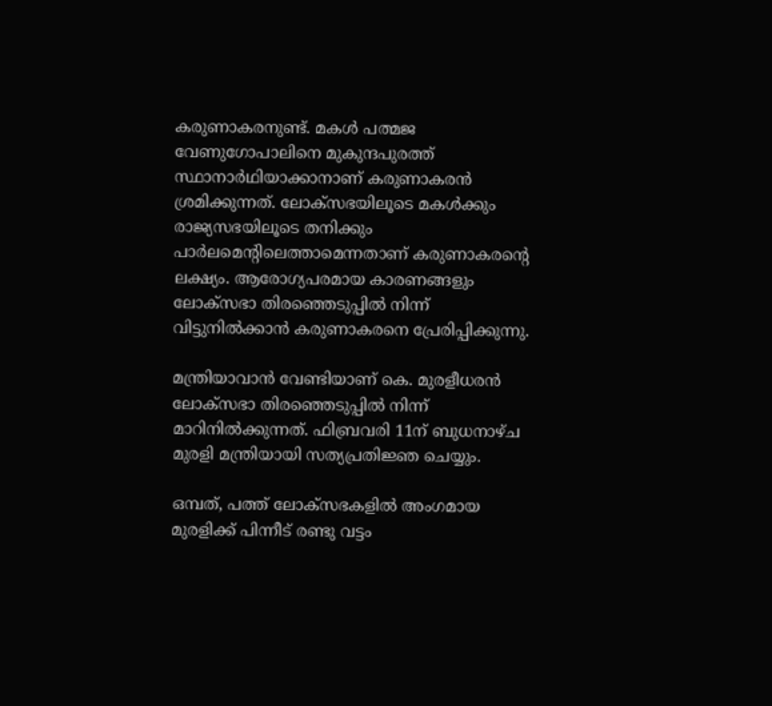കരുണാകരനുണ്ട്. മകള്‍ പത്മജ വേണുഗോപാലിനെ മുകുന്ദപുരത്ത് സ്ഥാനാര്‍ഥിയാക്കാനാണ് കരുണാകരന്‍ ശ്രമിക്കുന്നത്. ലോക്സഭയിലൂടെ മകള്‍ക്കും രാജ്യസഭയിലൂടെ തനിക്കും പാര്‍ലമെന്റിലെത്താമെന്നതാണ് കരുണാകരന്റെ ലക്ഷ്യം. ആരോഗ്യപരമായ കാരണങ്ങളും ലോക്സഭാ തിരഞ്ഞെടുപ്പില്‍ നിന്ന് വിട്ടുനില്‍ക്കാന്‍ കരുണാകരനെ പ്രേരിപ്പിക്കുന്നു.

മന്ത്രിയാവാന്‍ വേണ്ടിയാണ് കെ. മുരളീധരന്‍ ലോക്സഭാ തിരഞ്ഞെടുപ്പില്‍ നിന്ന് മാറിനില്‍ക്കുന്നത്. ഫിബ്രവരി 11ന് ബുധനാഴ്ച മുരളി മന്ത്രിയായി സത്യപ്രതിജ്ഞ ചെയ്യും.

ഒമ്പത്, പത്ത് ലോക്സഭകളില്‍ അംഗമായ മുരളിക്ക് പിന്നീട് രണ്ടു വട്ടം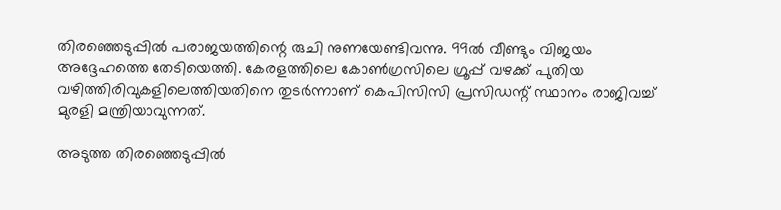തിരഞ്ഞെടുപ്പില്‍ പരാജയത്തിന്റെ രുചി നുണയേണ്ടിവന്നു. 99ല്‍ വീണ്ടും വിജയം അദ്ദേഹത്തെ തേടിയെത്തി. കേരളത്തിലെ കോണ്‍ഗ്രസിലെ ഗ്രൂപ്പ് വഴക്ക് പുതിയ വഴിത്തിരിവുകളിലെത്തിയതിനെ തുടര്‍ന്നാണ് കെപിസിസി പ്രസിഡന്റ് സ്ഥാനം രാജിവച്ച് മുരളി മന്ത്രിയാവുന്നത്.

അടുത്ത തിരഞ്ഞെടുപ്പില്‍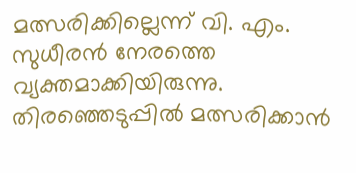മത്സരിക്കില്ലെന്ന് വി. എം. സുധീരന്‍ നേരത്തെ വ്യക്തമാക്കിയിരുന്നു. തിരഞ്ഞെടുപ്പില്‍ മത്സരിക്കാന്‍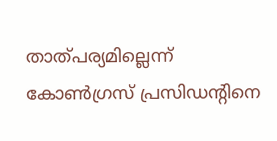താത്പര്യമില്ലെന്ന് കോണ്‍ഗ്രസ് പ്രസിഡന്റിനെ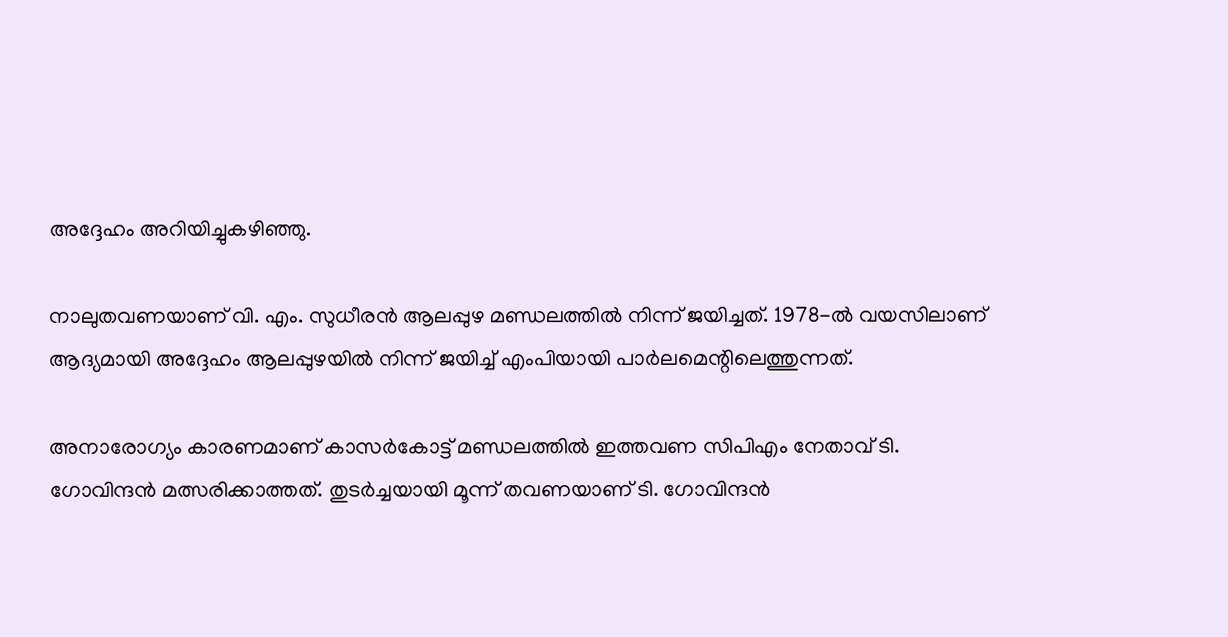അദ്ദേഹം അറിയിച്ചുകഴിഞ്ഞു.

നാലുതവണയാണ് വി. എം. സുധീരന്‍ ആലപ്പുഴ മണ്ഡലത്തില്‍ നിന്ന് ജയിച്ചത്. 1978-ല്‍ വയസിലാണ് ആദ്യമായി അദ്ദേഹം ആലപ്പുഴയില്‍ നിന്ന് ജയിച്ച് എംപിയായി പാര്‍ലമെന്റിലെത്തുന്നത്.

അനാരോഗ്യം കാരണമാണ് കാസര്‍കോട്ട് മണ്ഡലത്തില്‍ ഇത്തവണ സിപിഎം നേതാവ് ടി. ഗോവിന്ദന്‍ മത്സരിക്കാത്തത്. തുടര്‍ച്ചയായി മൂന്ന് തവണയാണ് ടി. ഗോവിന്ദന്‍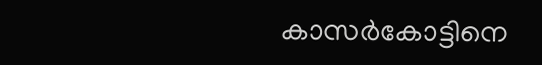കാസര്‍കോട്ടിനെ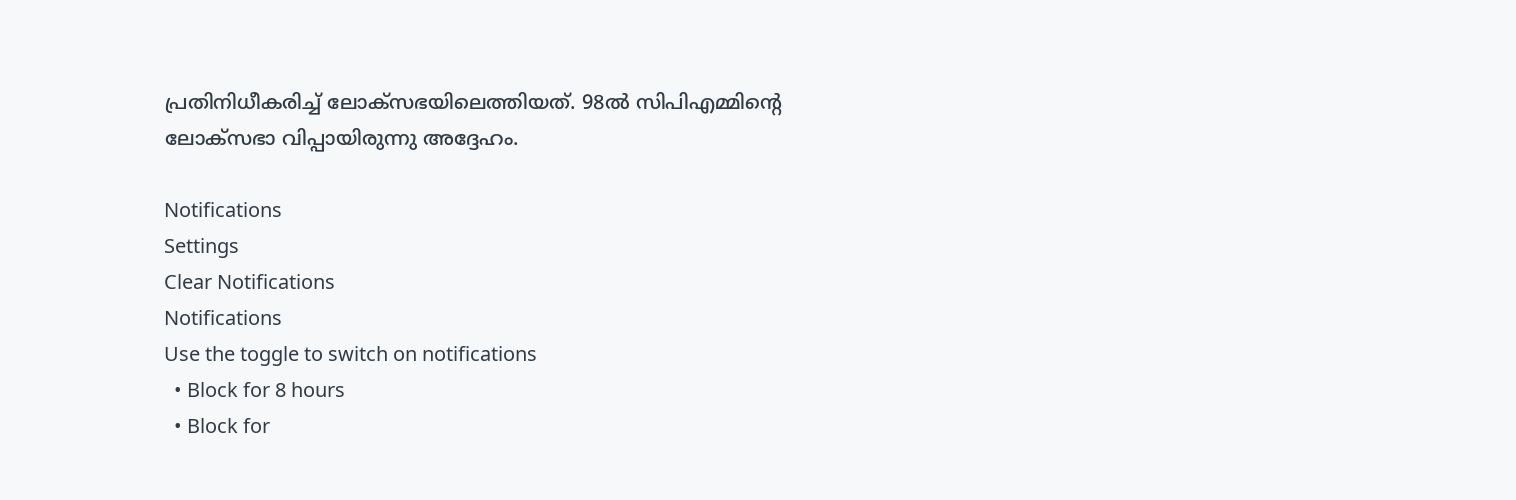പ്രതിനിധീകരിച്ച് ലോക്സഭയിലെത്തിയത്. 98ല്‍ സിപിഎമ്മിന്റെ ലോക്സഭാ വിപ്പായിരുന്നു അദ്ദേഹം.

Notifications
Settings
Clear Notifications
Notifications
Use the toggle to switch on notifications
  • Block for 8 hours
  • Block for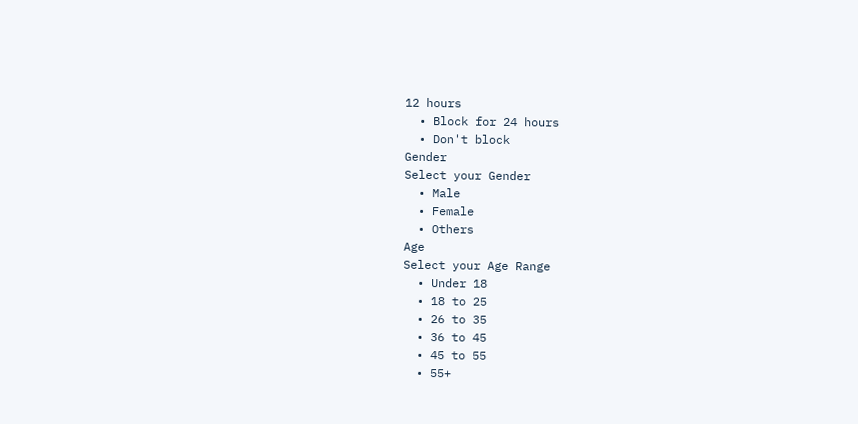12 hours
  • Block for 24 hours
  • Don't block
Gender
Select your Gender
  • Male
  • Female
  • Others
Age
Select your Age Range
  • Under 18
  • 18 to 25
  • 26 to 35
  • 36 to 45
  • 45 to 55
  • 55+